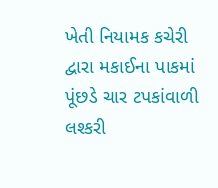ખેતી નિયામક કચેરી દ્વારા મકાઈના પાકમાં પૂંછડે ચાર ટપકાંવાળી લશ્કરી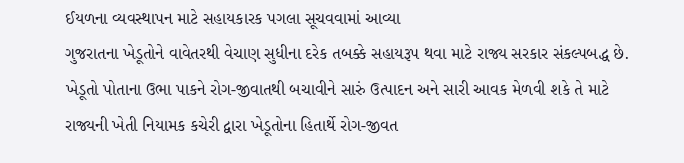ઈયળના વ્યવસ્થાપન માટે સહાયકારક પગલા સૂચવવામાં આવ્યા
ગુજરાતના ખેડૂતોને વાવેતરથી વેચાણ સુધીના દરેક તબક્કે સહાયરૂપ થવા માટે રાજ્ય સરકાર સંકલ્પબદ્ધ છે. ખેડૂતો પોતાના ઉભા પાકને રોગ-જીવાતથી બચાવીને સારું ઉત્પાદન અને સારી આવક મેળવી શકે તે માટે રાજ્યની ખેતી નિયામક કચેરી દ્વારા ખેડૂતોના હિતાર્થે રોગ-જીવત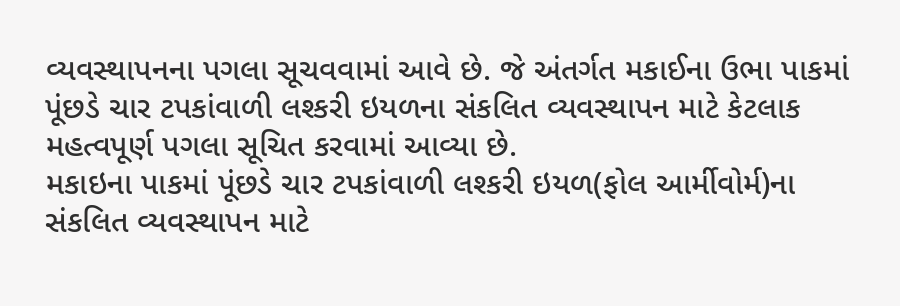વ્યવસ્થાપનના પગલા સૂચવવામાં આવે છે. જે અંતર્ગત મકાઈના ઉભા પાકમાં પૂંછડે ચાર ટપકાંવાળી લશ્કરી ઇયળના સંકલિત વ્યવસ્થાપન માટે કેટલાક મહત્વપૂર્ણ પગલા સૂચિત કરવામાં આવ્યા છે.
મકાઇના પાકમાં પૂંછડે ચાર ટપકાંવાળી લશ્કરી ઇયળ(ફોલ આર્મીવોર્મ)ના સંકલિત વ્યવસ્થાપન માટે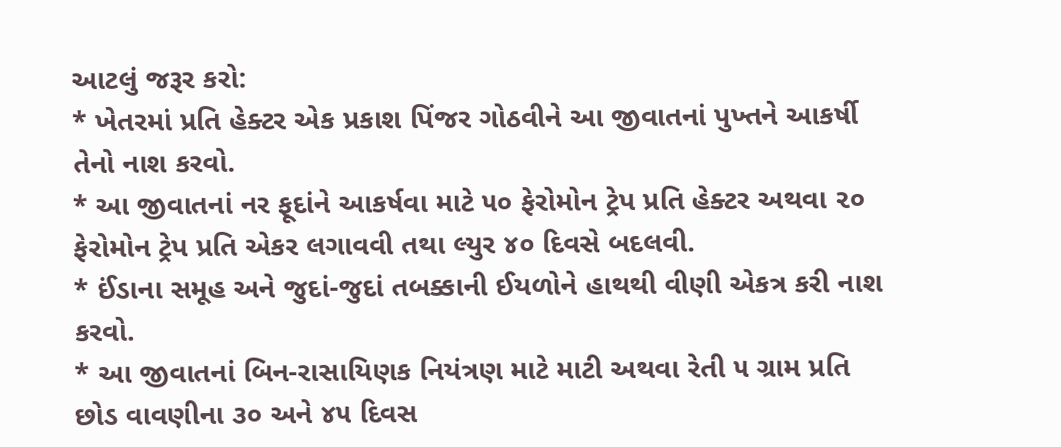આટલું જરૂર કરો:
* ખેતરમાં પ્રતિ હેક્ટર એક પ્રકાશ પિંજર ગોઠવીને આ જીવાતનાં પુખ્તને આકર્ષી તેનો નાશ કરવો.
* આ જીવાતનાં નર ફૂદાંને આકર્ષવા માટે ૫૦ ફેરોમોન ટ્રેપ પ્રતિ હેક્ટર અથવા ૨૦ ફેરોમોન ટ્રેપ પ્રતિ એકર લગાવવી તથા લ્યુર ૪૦ દિવસે બદલવી.
* ઈંડાના સમૂહ અને જુદાં-જુદાં તબક્કાની ઈયળોને હાથથી વીણી એકત્ર કરી નાશ કરવો.
* આ જીવાતનાં બિન-રાસાયિણક નિયંત્રણ માટે માટી અથવા રેતી ૫ ગ્રામ પ્રતિ છોડ વાવણીના ૩૦ અને ૪૫ દિવસ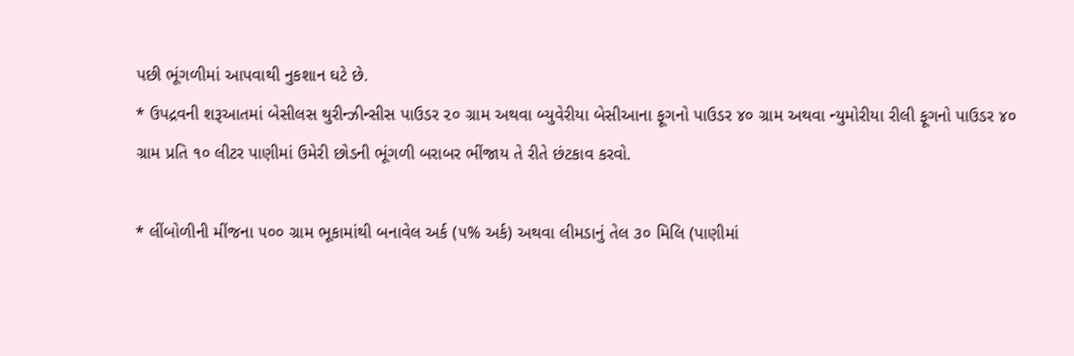પછી ભૂંગળીમાં આપવાથી નુકશાન ઘટે છે.
* ઉપદ્રવની શરૂઆતમાં બેસીલસ થુરીન્ઝીન્સીસ પાઉડર ૨૦ ગ્રામ અથવા બ્યુવેરીયા બેસીઆના ફૂગનો પાઉડર ૪૦ ગ્રામ અથવા ન્યુમોરીયા રીલી ફૂગનો પાઉડર ૪૦ ગ્રામ પ્રતિ ૧૦ લીટર પાણીમાં ઉમેરી છોડની ભૂંગળી બરાબર ભીંજાય તે રીતે છંટકાવ કરવો.

* લીંબોળીની મીંજના ૫૦૦ ગ્રામ ભૂકામાંથી બનાવેલ અર્ક (૫% અર્ક) અથવા લીમડાનું તેલ ૩૦ મિલિ (પાણીમાં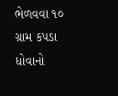ભેળવવા ૧૦ ગ્રામ કપડા ધોવાનો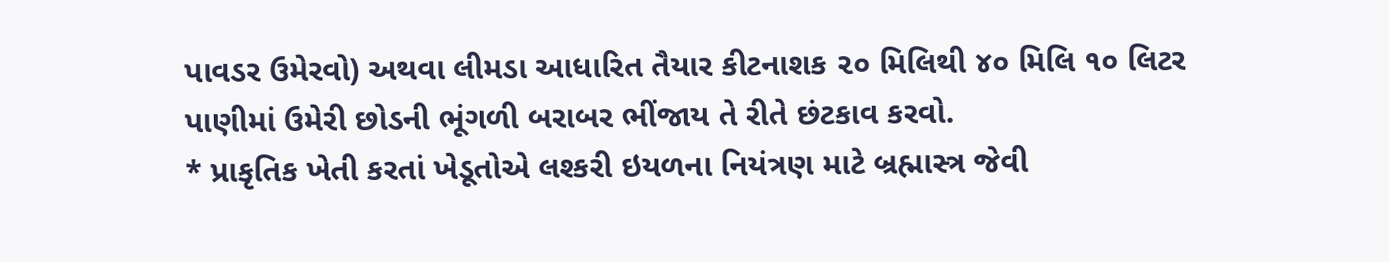પાવડર ઉમેરવો) અથવા લીમડા આધારિત તૈયાર કીટનાશક ૨૦ મિલિથી ૪૦ મિલિ ૧૦ લિટર પાણીમાં ઉમેરી છોડની ભૂંગળી બરાબર ભીંજાય તે રીતે છંટકાવ કરવો.
* પ્રાકૃતિક ખેતી કરતાં ખેડૂતોએ લશ્કરી ઇયળના નિયંત્રણ માટે બ્રહ્માસ્ત્ર જેવી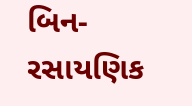બિન-રસાયણિક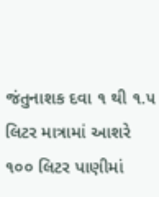જંતુનાશક દવા ૧ થી ૧.૫ લિટર માત્રામાં આશરે ૧૦૦ લિટર પાણીમાં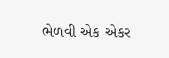ભેળવી એક એકર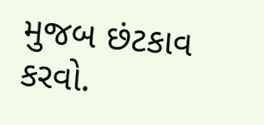મુજબ છંટકાવ કરવો.